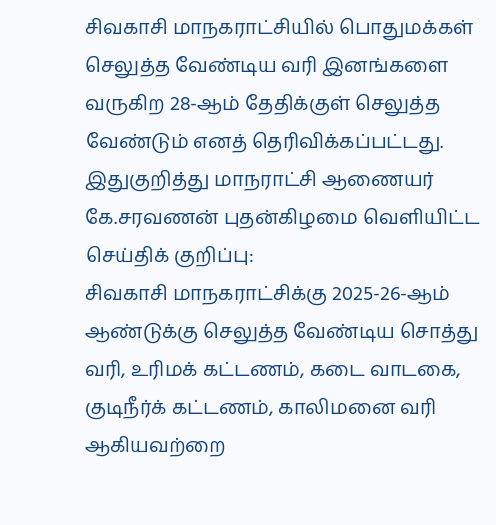சிவகாசி மாநகராட்சியில் பொதுமக்கள் செலுத்த வேண்டிய வரி இனங்களை வருகிற 28-ஆம் தேதிக்குள் செலுத்த வேண்டும் எனத் தெரிவிக்கப்பட்டது.
இதுகுறித்து மாநராட்சி ஆணையர் கே.சரவணன் புதன்கிழமை வெளியிட்ட செய்திக் குறிப்பு:
சிவகாசி மாநகராட்சிக்கு 2025-26-ஆம் ஆண்டுக்கு செலுத்த வேண்டிய சொத்து வரி, உரிமக் கட்டணம், கடை வாடகை, குடிநீர்க் கட்டணம், காலிமனை வரி ஆகியவற்றை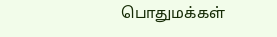பொதுமக்கள்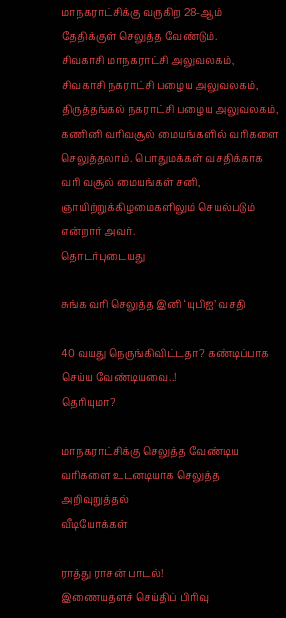மாநகராட்சிக்கு வருகிற 28-ஆம் தேதிக்குள் செலுத்த வேண்டும்.
சிவகாசி மாநகராட்சி அலுவலகம், சிவகாசி நகராட்சி பழைய அலுவலகம், திருத்தங்கல் நகராட்சி பழைய அலுவலகம், கணினி வரிவசூல் மையங்களில் வரிகளை செலுத்தலாம். பொதுமக்கள் வசதிக்காக வரி வசூல் மையங்கள் சனி, ஞாயிற்றுக்கிழமைகளிலும் செயல்படும் என்றார் அவர்.
தொடர்புடையது

சுங்க வரி செலுத்த இனி ‘யுபிஐ’ வசதி

40 வயது நெருங்கிவிட்டதா? கண்டிப்பாக செய்ய வேண்டியவை..!
தெரியுமா?

மாநகராட்சிக்கு செலுத்த வேண்டிய வரிகளை உடனடியாக செலுத்த அறிவுறுத்தல்
வீடியோக்கள்

ராத்து ராசன் பாடல்!
இணையதளச் செய்திப் பிரிவு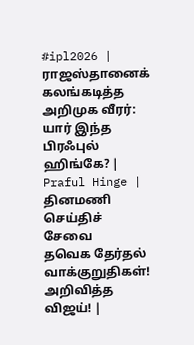#ipl2026 | ராஜஸ்தானைக் கலங்கடித்த அறிமுக வீரர்: யார் இந்த பிரஃபுல் ஹிங்கே? | Praful Hinge |
தினமணி செய்திச் சேவை
தவெக தேர்தல் வாக்குறுதிகள்! அறிவித்த விஜய்! |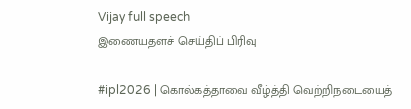Vijay full speech
இணையதளச் செய்திப் பிரிவு

#ipl2026 | கொல்கத்தாவை வீழ்த்தி வெற்றிநடையைத்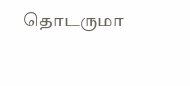தொடருமா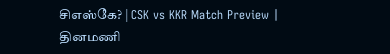சிஎஸ்கே? | CSK vs KKR Match Preview |
தினமணி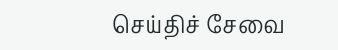செய்திச் சேவை